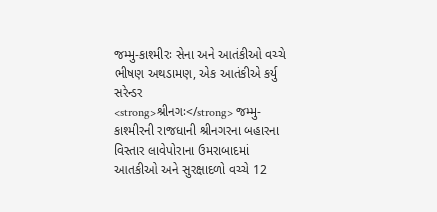જમ્મુ-કાશ્મીરઃ સેના અને આતંકીઓ વચ્ચે ભીષણ અથડામણ, એક આતંકીએ કર્યુ સરેન્ડર
<strong>શ્રીનગઃ</strong> જમ્મુ-કાશ્મીરની રાજધાની શ્રીનગરના બહારના વિસ્તાર લાવેપોરાના ઉમરાબાદમાં આતકીઓ અને સુરક્ષાદળો વચ્ચે 12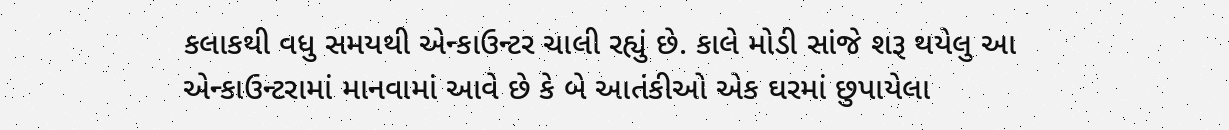કલાકથી વધુ સમયથી એન્કાઉન્ટર ચાલી રહ્યું છે. કાલે મોડી સાંજે શરૂ થયેલુ આ એન્કાઉન્ટરામાં માનવામાં આવે છે કે બે આતંકીઓ એક ઘરમાં છુપાયેલા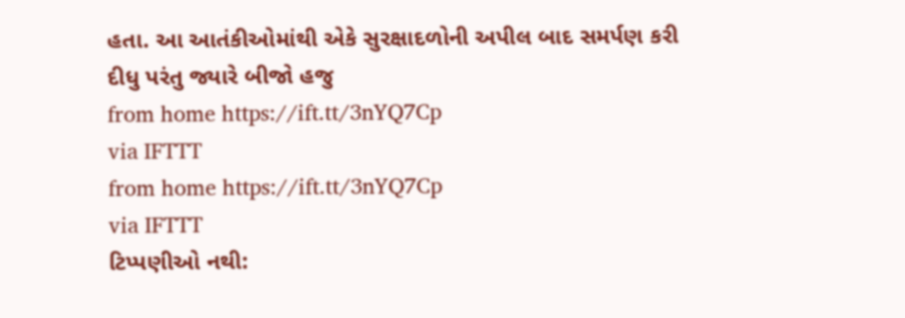હતા. આ આતંકીઓમાંથી એકે સુરક્ષાદળોની અપીલ બાદ સમર્પણ કરી દીધુ પરંતુ જ્યારે બીજો હજુ
from home https://ift.tt/3nYQ7Cp
via IFTTT
from home https://ift.tt/3nYQ7Cp
via IFTTT
ટિપ્પણીઓ નથી: